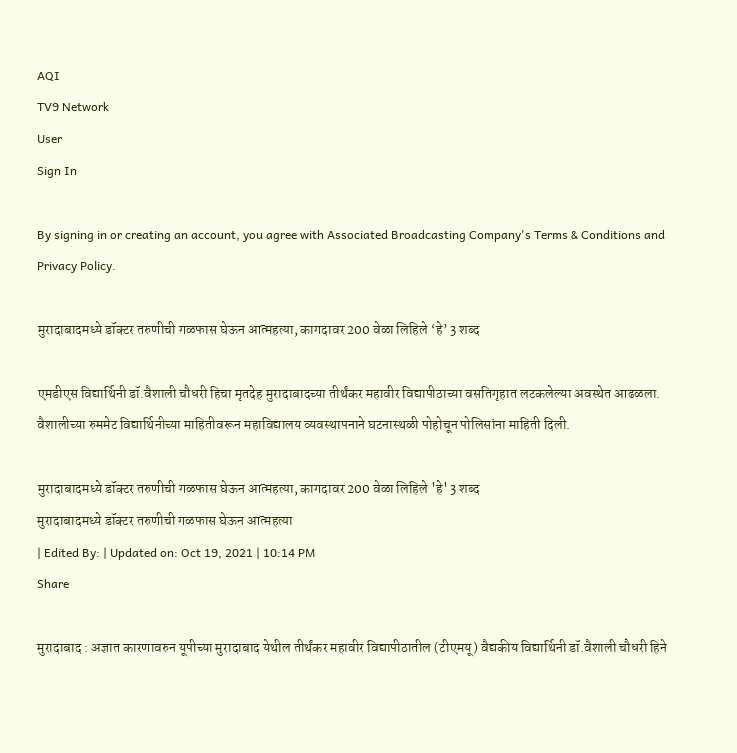AQI
TV9 Network
User
Sign In

By signing in or creating an account, you agree with Associated Broadcasting Company's Terms & Conditions and Privacy Policy.

मुरादाबादमध्ये डॉक्टर तरुणीची गळफास घेऊन आत्महत्या, कागदावर 200 वेळा लिहिले ‘हे’ 3 शब्द

एमडीएस विद्यार्थिनी डॉ.वैशाली चौधरी हिचा मृतदेह मुरादाबादच्या तीर्थंकर महावीर विद्यापीठाच्या वसतिगृहात लटकलेल्या अवस्थेत आढळला. वैशालीच्या रुममेट विद्यार्थिनीच्या माहितीवरून महाविद्यालय व्यवस्थापनाने घटनास्थळी पोहोचून पोलिसांना माहिती दिली.

मुरादाबादमध्ये डॉक्टर तरुणीची गळफास घेऊन आत्महत्या, कागदावर 200 वेळा लिहिले 'हे' 3 शब्द
मुरादाबादमध्ये डॉक्टर तरुणीची गळफास घेऊन आत्महत्या
| Edited By: | Updated on: Oct 19, 2021 | 10:14 PM
Share

मुरादाबाद : अज्ञात कारणावरुन यूपीच्या मुरादाबाद येथील तीर्थंकर महावीर विद्यापीठातील (टीएमयू) वैद्यकीय विद्यार्थिनी डॉ.वैशाली चौधरी हिने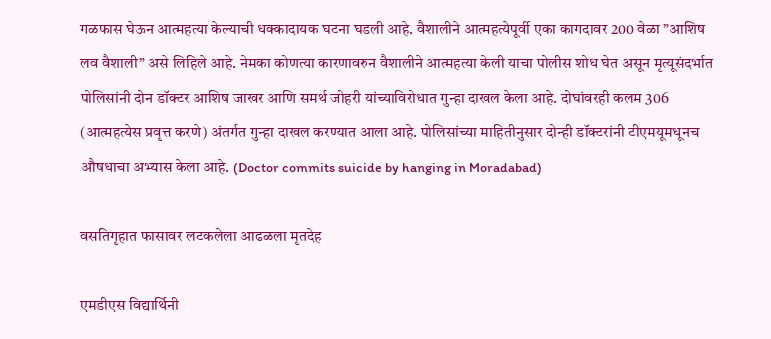गळफास घेऊन आत्महत्या केल्याची धक्कादायक घटना घडली आहे. वैशालीने आत्महत्येपूर्वी एका कागदावर 200 वेळा ”आशिष लव वैशाली” असे लिहिले आहे. नेमका कोणत्या कारणावरुन वैशालीने आत्महत्या केली याचा पोलीस शोध घेत असून मृत्यूसंदर्भात पोलिसांनी दोन डॉक्टर आशिष जाखर आणि समर्थ जोहरी यांच्याविरोधात गुन्हा दाखल केला आहे. दोघांवरही कलम 306 (आत्महत्येस प्रवृत्त करणे) अंतर्गत गुन्हा दाखल करण्यात आला आहे. पोलिसांच्या माहितीनुसार दोन्ही डॉक्टरांनी टीएमयूमधूनच औषधाचा अभ्यास केला आहे. (Doctor commits suicide by hanging in Moradabad)

वसतिगृहात फासावर लटकलेला आढळला मृतदेह

एमडीएस विद्यार्थिनी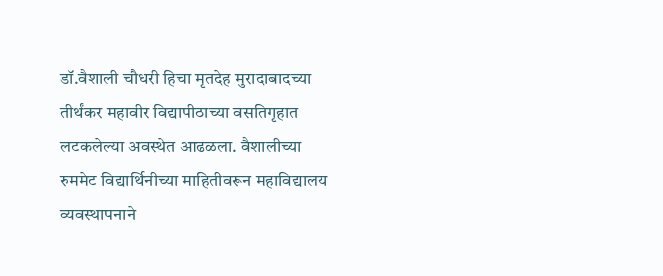डॉ.वैशाली चौधरी हिचा मृतदेह मुरादाबादच्या तीर्थंकर महावीर विद्यापीठाच्या वसतिगृहात लटकलेल्या अवस्थेत आढळला. वैशालीच्या रुममेट विद्यार्थिनीच्या माहितीवरून महाविद्यालय व्यवस्थापनाने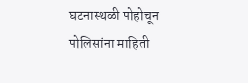घटनास्थळी पोहोचून पोलिसांना माहिती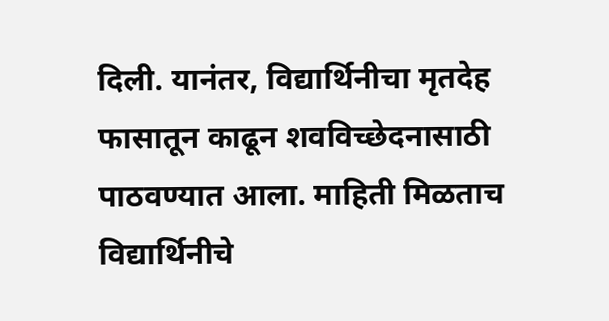दिली. यानंतर, विद्यार्थिनीचा मृतदेह फासातून काढून शवविच्छेदनासाठी पाठवण्यात आला. माहिती मिळताच विद्यार्थिनीचे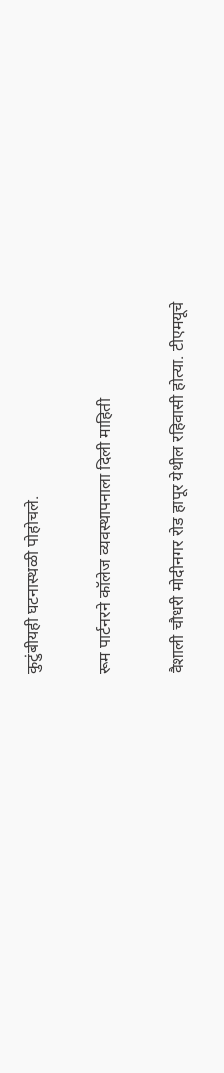कुटुंबीयही घटनास्थळी पोहोचले.

रूम पार्टनरने कॉलेज व्यवस्थापनाला दिली माहिती

वैशाली चौधरी मोदीनगर रोड हापूर येथील रहिवासी होत्या. टीएमयूचे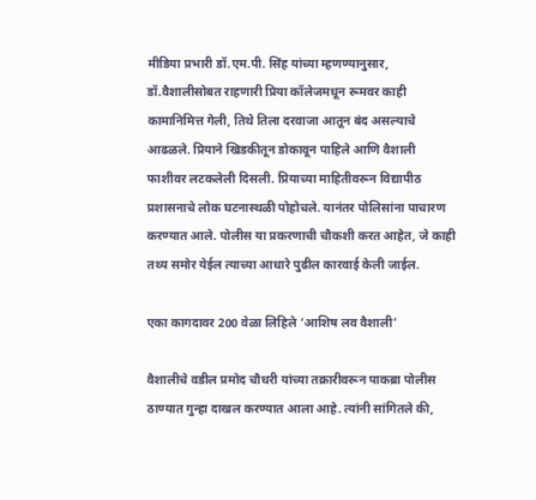मीडिया प्रभारी डॉ.एम.पी. सिंह यांच्या म्हणण्यानुसार, डॉ.वैशालीसोबत राहणारी प्रिया कॉलेजमधून रूमवर काही कामानिमित्त गेली, तिथे तिला दरवाजा आतून बंद असल्याचे आढळले. प्रियाने खिडकीतून डोकावून पाहिले आणि वैशाली फाशीवर लटकलेली दिसली. प्रियाच्या माहितीवरून विद्यापीठ प्रशासनाचे लोक घटनास्थळी पोहोचले. यानंतर पोलिसांना पाचारण करण्यात आले. पोलीस या प्रकरणाची चौकशी करत आहेत, जे काही तथ्य समोर येईल त्याच्या आधारे पुढील कारवाई केली जाईल.

एका कागदावर 200 वेळा लिहिले ‘आशिष लव वैशाली’

वैशालीचे वडील प्रमोद चौधरी यांच्या तक्रारीवरून पाकब्रा पोलीस ठाण्यात गुन्हा दाखल करण्यात आला आहे. त्यांनी सांगितले की,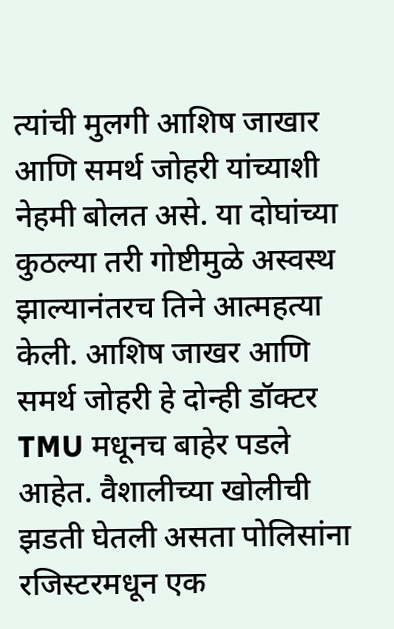त्यांची मुलगी आशिष जाखार आणि समर्थ जोहरी यांच्याशी नेहमी बोलत असे. या दोघांच्या कुठल्या तरी गोष्टीमुळे अस्वस्थ झाल्यानंतरच तिने आत्महत्या केली. आशिष जाखर आणि समर्थ जोहरी हे दोन्ही डॉक्टर TMU मधूनच बाहेर पडले आहेत. वैशालीच्या खोलीची झडती घेतली असता पोलिसांना रजिस्टरमधून एक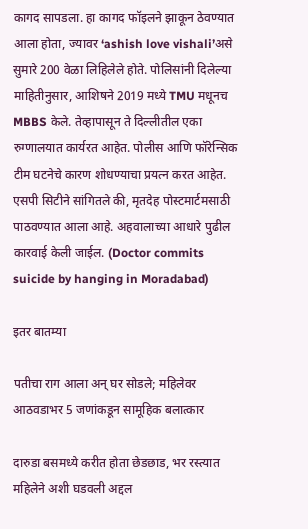कागद सापडला. हा कागद फॉइलने झाकून ठेवण्यात आला होता, ज्यावर ‘ashish love vishali’असे सुमारे 200 वेळा लिहिलेले होते. पोलिसांनी दिलेल्या माहितीनुसार, आशिषने 2019 मध्ये TMU मधूनच MBBS केले. तेव्हापासून ते दिल्लीतील एका रुग्णालयात कार्यरत आहेत. पोलीस आणि फॉरेन्सिक टीम घटनेचे कारण शोधण्याचा प्रयत्न करत आहेत. एसपी सिटीने सांगितले की, मृतदेह पोस्टमार्टमसाठी पाठवण्यात आला आहे. अहवालाच्या आधारे पुढील कारवाई केली जाईल. (Doctor commits suicide by hanging in Moradabad)

इतर बातम्या

पतीचा राग आला अन् घर सोडले; महिलेवर आठवडाभर 5 जणांकडून सामूहिक बलात्कार

दारुडा बसमध्ये करीत होता छेडछाड, भर रस्त्यात महिलेने अशी घडवली अद्दल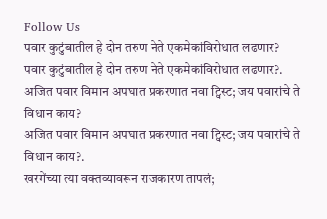Follow Us
पवार कुटुंबातील हे दोन तरुण नेते एकमेकांविरोधात लढणार?
पवार कुटुंबातील हे दोन तरुण नेते एकमेकांविरोधात लढणार?.
अजित पवार विमान अपघात प्रकरणात नवा ट्विस्ट; जय पवारांचे ते विधान काय?
अजित पवार विमान अपघात प्रकरणात नवा ट्विस्ट; जय पवारांचे ते विधान काय?.
खरगेंच्या त्या वक्तव्यावरून राजकारण तापलं;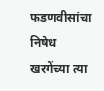फडणवीसांचा निषेध
खरगेंच्या त्या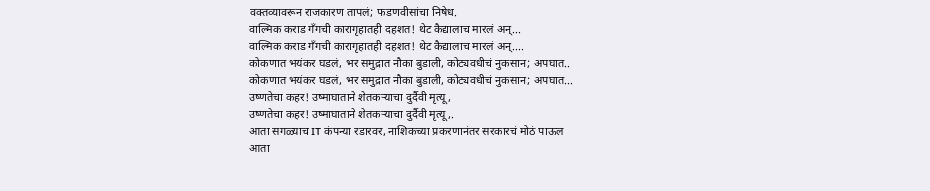वक्तव्यावरून राजकारण तापलं; फडणवीसांचा निषेध.
वाल्मिक कराड गँगची कारागृहातही दहशत! थेट कैद्यालाच मारलं अन्...
वाल्मिक कराड गँगची कारागृहातही दहशत! थेट कैद्यालाच मारलं अन्....
कोकणात भयंकर घडलं, भर समुद्रात नौका बुडाली, कोट्यवधीचं नुकसान; अपघात..
कोकणात भयंकर घडलं, भर समुद्रात नौका बुडाली, कोट्यवधीचं नुकसान; अपघात...
उष्णतेचा कहर! उष्माघाताने शेतकऱ्याचा दुर्दैवी मृत्यू,
उष्णतेचा कहर! उष्माघाताने शेतकऱ्याचा दुर्दैवी मृत्यू,.
आता सगळ्याच IT कंपन्या रडारवर, नाशिकच्या प्रकरणानंतर सरकारचं मोठं पाऊल
आता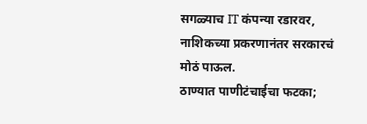सगळ्याच IT कंपन्या रडारवर, नाशिकच्या प्रकरणानंतर सरकारचं मोठं पाऊल.
ठाण्यात पाणीटंचाईचा फटका;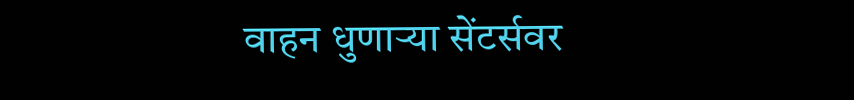वाहन धुणाऱ्या सेंटर्सवर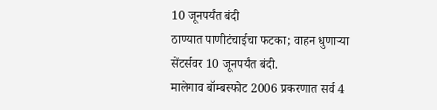10 जूनपर्यंत बंदी
ठाण्यात पाणीटंचाईचा फटका; वाहन धुणाऱ्या सेंटर्सवर 10 जूनपर्यंत बंदी.
मालेगाव बॉम्बस्फोट 2006 प्रकरणात सर्व 4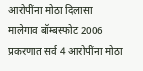आरोपींना मोठा दिलासा
मालेगाव बॉम्बस्फोट 2006 प्रकरणात सर्व 4 आरोपींना मोठा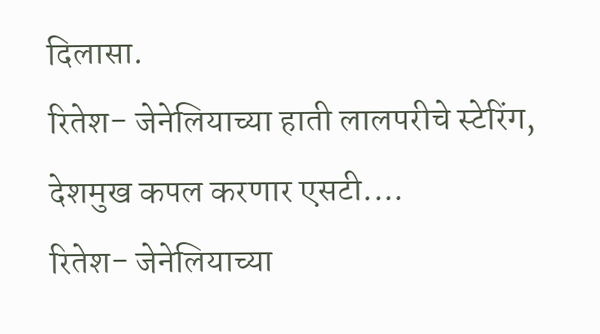दिलासा.
रितेश- जेनेलियाच्या हाती लालपरीचे स्टेरिंग, देशमुख कपल करणार एसटी....
रितेश- जेनेलियाच्या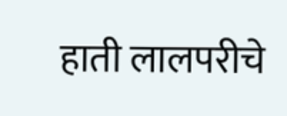हाती लालपरीचे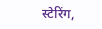स्टेरिंग,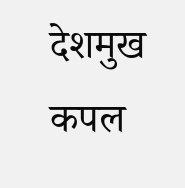देशमुख कपल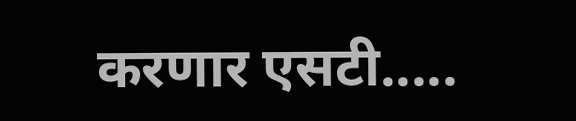करणार एसटी.....